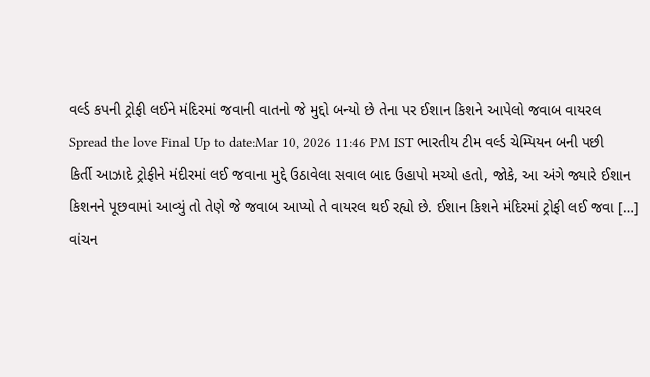વર્લ્ડ કપની ટ્રોફી લઈને મંદિરમાં જવાની વાતનો જે મુદ્દો બન્યો છે તેના પર ઈશાન કિશને આપેલો જવાબ વાયરલ
Spread the love Final Up to date:Mar 10, 2026 11:46 PM IST ભારતીય ટીમ વર્લ્ડ ચેમ્પિયન બની પછી કિર્તી આઝાદે ટ્રોફીને મંદીરમાં લઈ જવાના મુદ્દે ઉઠાવેલા સવાલ બાદ ઉહાપો મચ્યો હતો, જોકે, આ અંગે જ્યારે ઈશાન કિશનને પૂછવામાં આવ્યું તો તેણે જે જવાબ આપ્યો તે વાયરલ થઈ રહ્યો છે. ઈશાન કિશને મંદિરમાં ટ્રોફી લઈ જવા […]
વાંચન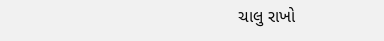ચાલુ રાખો